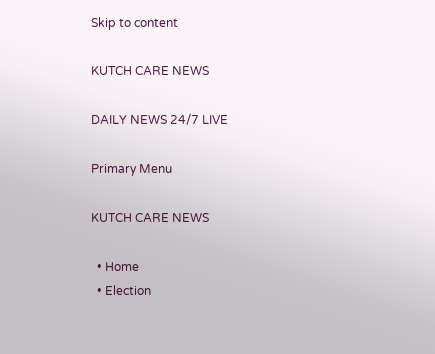Skip to content

KUTCH CARE NEWS

DAILY NEWS 24/7 LIVE

Primary Menu

KUTCH CARE NEWS

  • Home
  • Election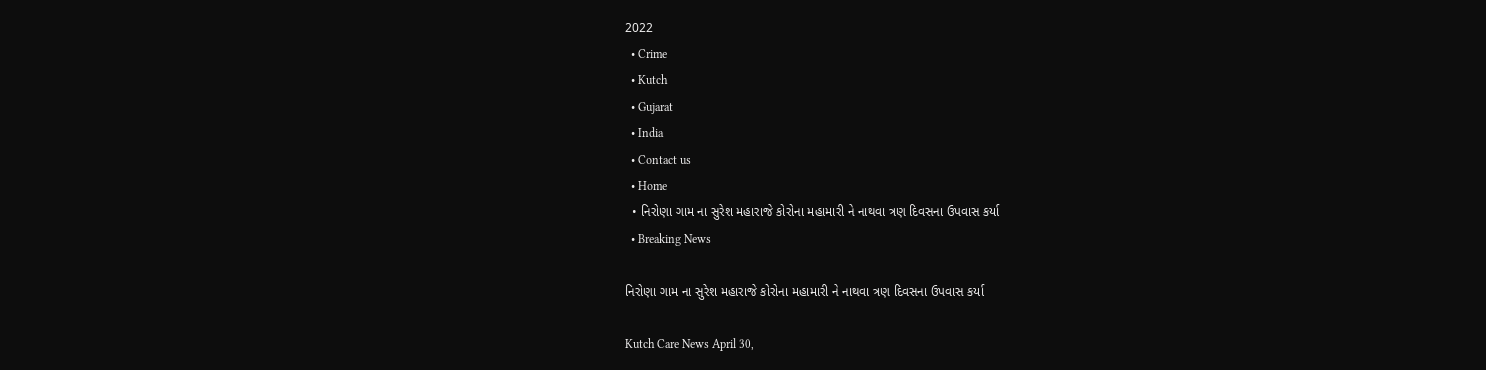2022
  • Crime
  • Kutch
  • Gujarat
  • India
  • Contact us
  • Home
  • નિરોણા ગામ ના સુરેશ મહારાજે કોરોના મહામારી ને નાથવા ત્રણ દિવસના ઉપવાસ કર્યા
  • Breaking News

નિરોણા ગામ ના સુરેશ મહારાજે કોરોના મહામારી ને નાથવા ત્રણ દિવસના ઉપવાસ કર્યા

Kutch Care News April 30,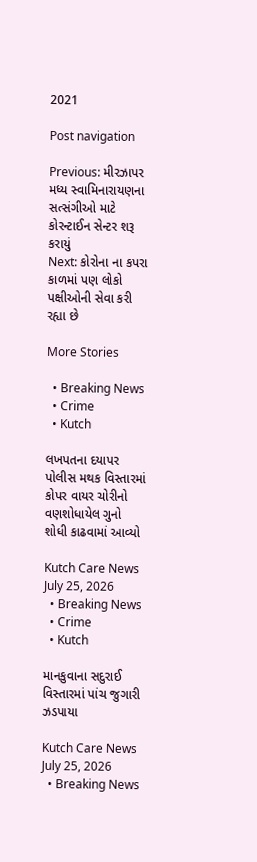2021

Post navigation

Previous: મીરઝાપર મધ્ય સ્વામિનારાયણના સત્સંગીઓ માટે કોરન્ટાઈન સેન્ટર શરૂ કરાયું
Next: કોરોના ના કપરા કાળમાં પણ લોકો પક્ષીઓની સેવા કરી રહ્યા છે

More Stories

  • Breaking News
  • Crime
  • Kutch

લખપતના દયાપર પોલીસ મથક વિસ્તારમાં કોપર વાયર ચોરીનો વણશોધાયેલ ગુનો શોધી કાઢવામાં આવ્યો

Kutch Care News July 25, 2026
  • Breaking News
  • Crime
  • Kutch

માનકુવાના સદુરાઈ વિસ્તારમાં પાંચ જુગારી ઝડપાયા

Kutch Care News July 25, 2026
  • Breaking News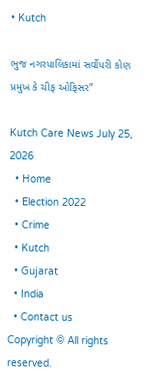• Kutch

ભુજ નગરપાલિકામાં સર્વોપરી કોણ પ્રમુખ કે ચીફ ઓફિસર”

Kutch Care News July 25, 2026
  • Home
  • Election 2022
  • Crime
  • Kutch
  • Gujarat
  • India
  • Contact us
Copyright © All rights reserved.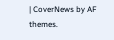| CoverNews by AF themes.